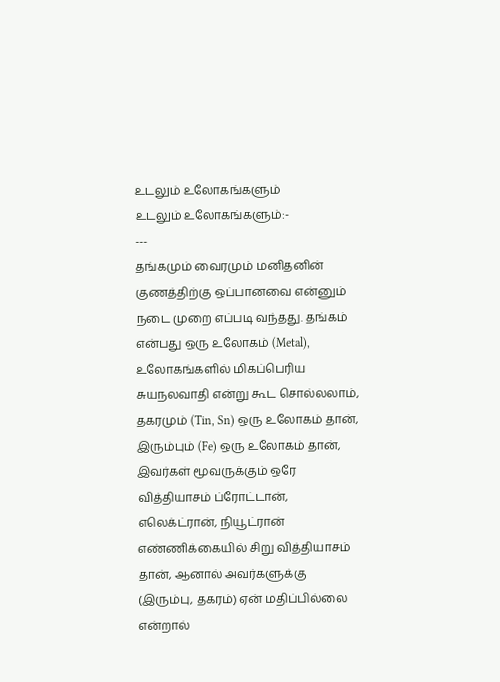உடலும் உலோகங்களும்
உடலும் உலோகங்களும்:-
---
தங்கமும் வைரமும் மனிதனின் குணத்திற்கு ஒப்பானவை என்னும் நடை முறை எப்படி வந்தது. தங்கம் என்பது ஒரு உலோகம் (Metal), உலோகங்களில் மிகப்பெரிய சுயநலவாதி என்று கூட சொல்லலாம், தகரமும் (Tin, Sn) ஒரு உலோகம் தான், இரும்பும் (Fe) ஒரு உலோகம் தான், இவர்கள் மூவருக்கும் ஒரே வித்தியாசம் ப்ரோட்டான், எலெக்ட்ரான், நியூட்ரான் எண்ணிக்கையில் சிறு வித்தியாசம் தான், ஆனால் அவர்களுக்கு (இரும்பு, தகரம்) ஏன் மதிப்பில்லை என்றால்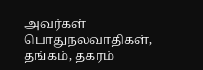அவர்கள் பொதுநலவாதிகள், தங்கம், தகரம்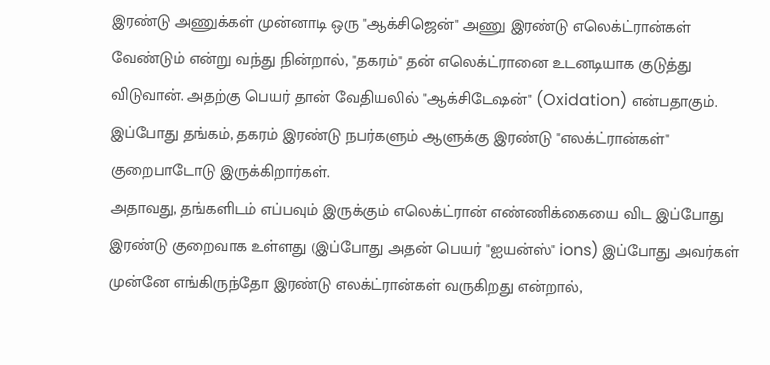இரண்டு அணுக்கள் முன்னாடி ஒரு "ஆக்சிஜென்" அணு இரண்டு எலெக்ட்ரான்கள் வேண்டும் என்று வந்து நின்றால், "தகரம்" தன் எலெக்ட்ரானை உடனடியாக குடுத்து விடுவான். அதற்கு பெயர் தான் வேதியலில் "ஆக்சிடேஷன்" (Oxidation) என்பதாகும். இப்போது தங்கம், தகரம் இரண்டு நபர்களும் ஆளுக்கு இரண்டு "எலக்ட்ரான்கள்" குறைபாடோடு இருக்கிறார்கள்.
அதாவது, தங்களிடம் எப்பவும் இருக்கும் எலெக்ட்ரான் எண்ணிக்கையை விட இப்போது இரண்டு குறைவாக உள்ளது (இப்போது அதன் பெயர் "ஐயன்ஸ்" ions) இப்போது அவர்கள் முன்னே எங்கிருந்தோ இரண்டு எலக்ட்ரான்கள் வருகிறது என்றால்,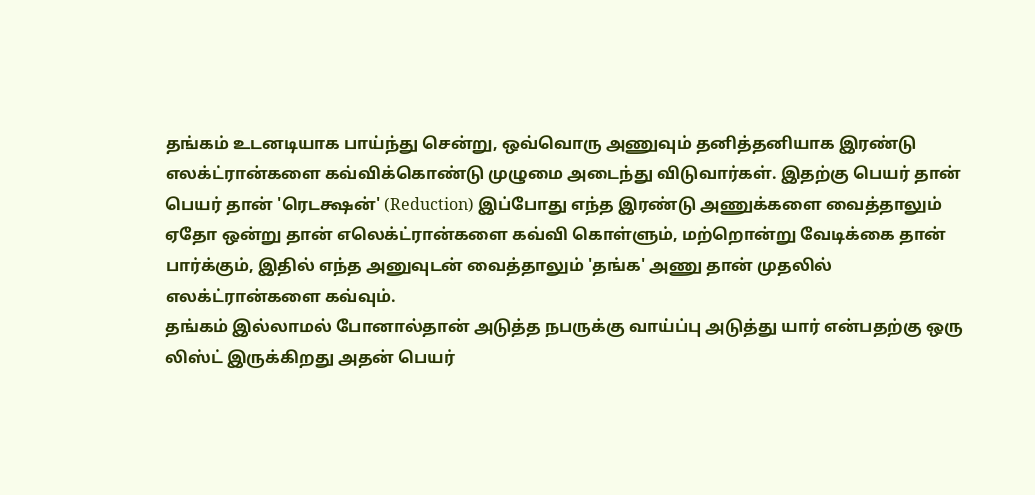தங்கம் உடனடியாக பாய்ந்து சென்று, ஒவ்வொரு அணுவும் தனித்தனியாக இரண்டு எலக்ட்ரான்களை கவ்விக்கொண்டு முழுமை அடைந்து விடுவார்கள். இதற்கு பெயர் தான் பெயர் தான் 'ரெடக்ஷன்' (Reduction) இப்போது எந்த இரண்டு அணுக்களை வைத்தாலும் ஏதோ ஒன்று தான் எலெக்ட்ரான்களை கவ்வி கொள்ளும், மற்றொன்று வேடிக்கை தான் பார்க்கும், இதில் எந்த அனுவுடன் வைத்தாலும் 'தங்க' அணு தான் முதலில் எலக்ட்ரான்களை கவ்வும்.
தங்கம் இல்லாமல் போனால்தான் அடுத்த நபருக்கு வாய்ப்பு அடுத்து யார் என்பதற்கு ஒரு லிஸ்ட் இருக்கிறது அதன் பெயர்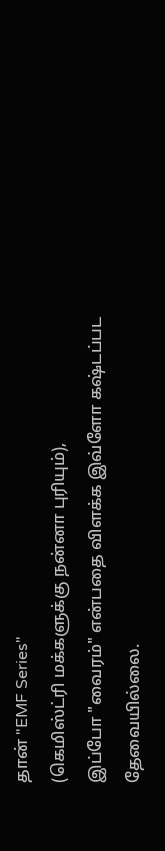தான் "EMF Series"
(கெமிஸ்ட்ரி மக்களுக்கு நன்னா புரியும்),
இப்போ "வைரம்" என்பதை விளக்க இவ்ளோ கஷ்டப்பட தேவையில்லை.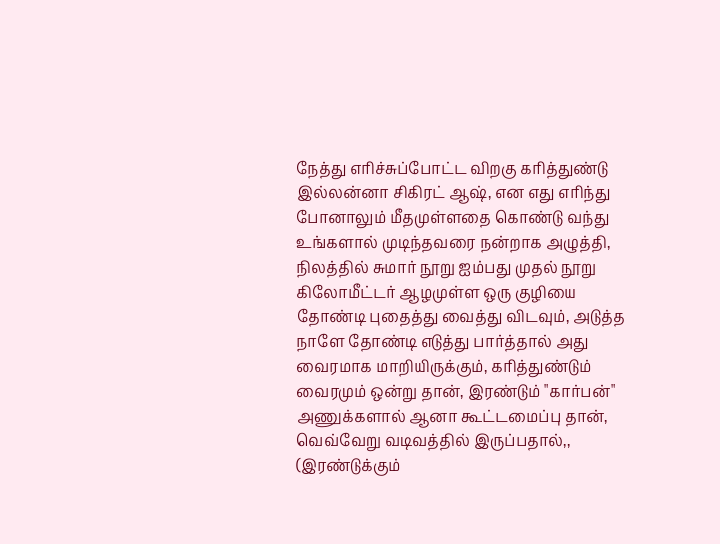நேத்து எரிச்சுப்போட்ட விறகு கரித்துண்டு இல்லன்னா சிகிரட் ஆஷ், என எது எரிந்து போனாலும் மீதமுள்ளதை கொண்டு வந்து உங்களால் முடிந்தவரை நன்றாக அழுத்தி, நிலத்தில் சுமார் நூறு ஐம்பது முதல் நூறு கிலோமீட்டர் ஆழமுள்ள ஒரு குழியை தோண்டி புதைத்து வைத்து விடவும், அடுத்த நாளே தோண்டி எடுத்து பார்த்தால் அது வைரமாக மாறியிருக்கும், கரித்துண்டும் வைரமும் ஒன்று தான், இரண்டும் "கார்பன்" அணுக்களால் ஆனா கூட்டமைப்பு தான், வெவ்வேறு வடிவத்தில் இருப்பதால்,,
(இரண்டுக்கும்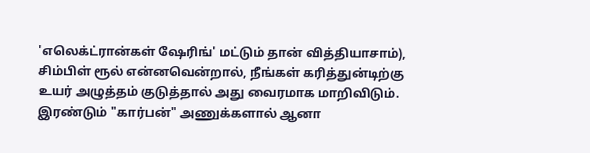'எலெக்ட்ரான்கள் ஷேரிங்' மட்டும் தான் வித்தியாசாம்), சிம்பிள் ரூல் என்னவென்றால், நீங்கள் கரித்துன்டிற்கு உயர் அழுத்தம் குடுத்தால் அது வைரமாக மாறிவிடும். இரண்டும் "கார்பன்" அணுக்களால் ஆனா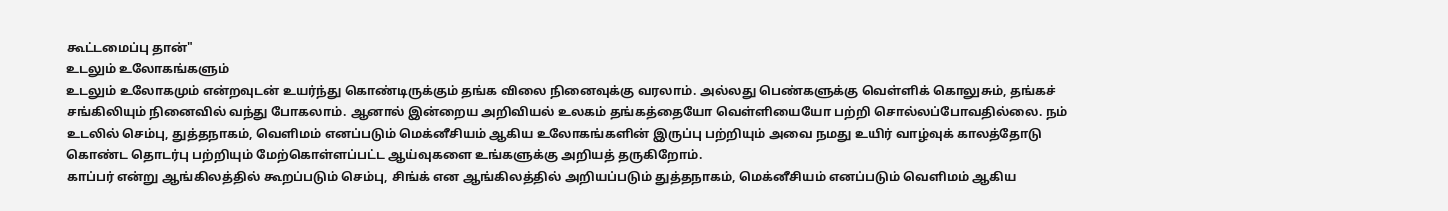கூட்டமைப்பு தான்"
உடலும் உலோகங்களும்
உடலும் உலோகமும் என்றவுடன் உயர்ந்து கொண்டிருக்கும் தங்க விலை நினைவுக்கு வரலாம். அல்லது பெண்களுக்கு வெள்ளிக் கொலுசும், தங்கச் சங்கிலியும் நினைவில் வந்து போகலாம். ஆனால் இன்றைய அறிவியல் உலகம் தங்கத்தையோ வெள்ளியையோ பற்றி சொல்லப்போவதில்லை. நம் உடலில் செம்பு, துத்தநாகம், வெளிமம் எனப்படும் மெக்னீசியம் ஆகிய உலோகங்களின் இருப்பு பற்றியும் அவை நமது உயிர் வாழ்வுக் காலத்தோடு கொண்ட தொடர்பு பற்றியும் மேற்கொள்ளப்பட்ட ஆய்வுகளை உங்களுக்கு அறியத் தருகிறோம்.
காப்பர் என்று ஆங்கிலத்தில் கூறப்படும் செம்பு, சிங்க் என ஆங்கிலத்தில் அறியப்படும் துத்தநாகம், மெக்னீசியம் எனப்படும் வெளிமம் ஆகிய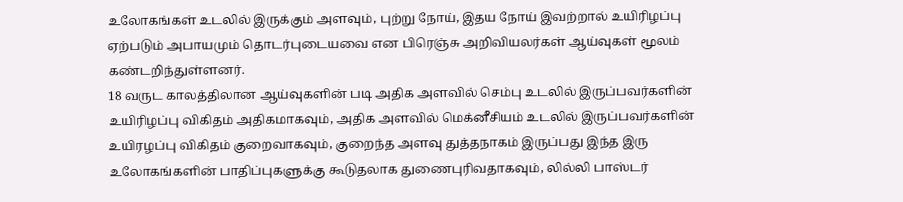உலோகங்கள் உடலில் இருக்கும் அளவும், புற்று நோய், இதய நோய் இவற்றால் உயிரிழப்பு ஏற்படும் அபாயமும் தொடர்புடையவை என பிரெஞ்சு அறிவியலர்கள் ஆய்வுகள் மூலம் கண்டறிந்துள்ளனர்.
18 வருட காலத்திலான ஆய்வுகளின் படி அதிக அளவில் செம்பு உடலில் இருப்பவர்களின் உயிரிழப்பு விகிதம் அதிகமாகவும், அதிக அளவில் மெக்னீசியம் உடலில் இருப்பவர்களின் உயிரழப்பு விகிதம் குறைவாகவும், குறைந்த அளவு துத்தநாகம் இருப்பது இந்த இரு உலோகங்களின் பாதிப்புகளுக்கு கூடுதலாக துணைபுரிவதாகவும், லில்லி பாஸ்டர்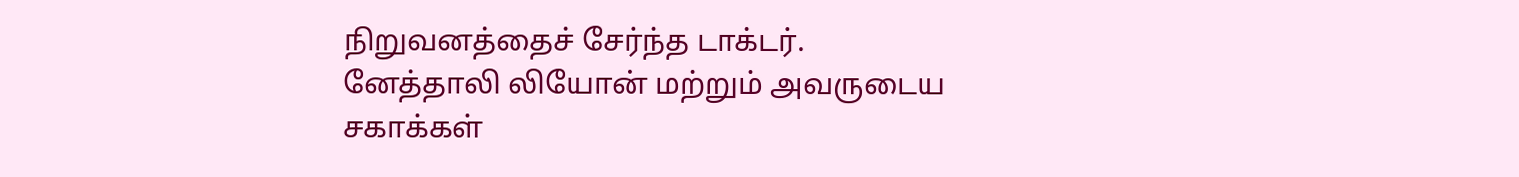நிறுவனத்தைச் சேர்ந்த டாக்டர். னேத்தாலி லியோன் மற்றும் அவருடைய சகாக்கள்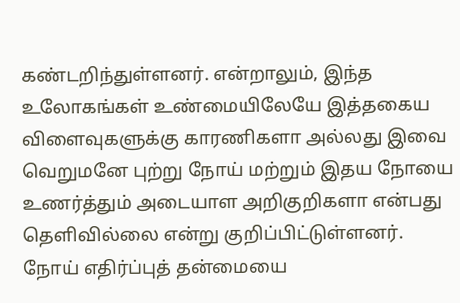கண்டறிந்துள்ளனர். என்றாலும், இந்த உலோகங்கள் உண்மையிலேயே இத்தகைய விளைவுகளுக்கு காரணிகளா அல்லது இவை வெறுமனே புற்று நோய் மற்றும் இதய நோயை உணர்த்தும் அடையாள அறிகுறிகளா என்பது தெளிவில்லை என்று குறிப்பிட்டுள்ளனர்.
நோய் எதிர்ப்புத் தன்மையை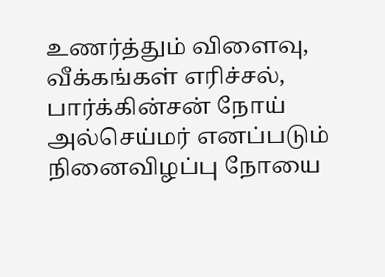உணர்த்தும் விளைவு, வீக்கங்கள் எரிச்சல், பார்க்கின்சன் நோய் அல்செய்மர் எனப்படும் நினைவிழப்பு நோயை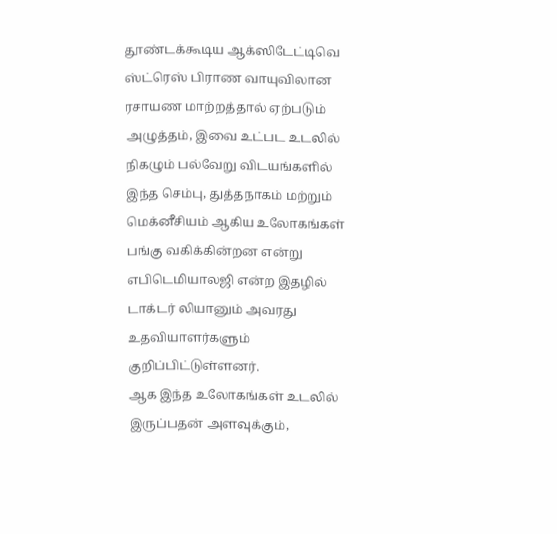தூண்டக்கூடிய ஆக்ஸிடேட்டிவெ ஸ்ட்ரெஸ் பிராண வாயுவிலான ரசாயண மாற்றத்தால் ஏற்படும் அழுத்தம், இவை உட்பட உடலில் நிகழும் பல்வேறு விடயங்களில் இந்த செம்பு, துத்தநாகம் மற்றும் மெக்னீசியம் ஆகிய உலோகங்கள் பங்கு வகிக்கின்றன என்று எபிடெமியாலஜி என்ற இதழில் டாக்டர் லியானும் அவரது உதவியாளர்களும் குறிப்பிட்டுள்ளனர்.
ஆக இந்த உலோகங்கள் உடலில் இருப்பதன் அளவுக்கும்,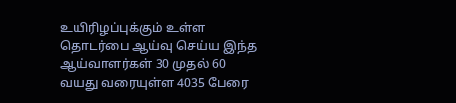உயிரிழப்புக்கும் உள்ள தொடர்பை ஆய்வு செய்ய இந்த ஆய்வாளர்கள் 30 முதல் 60 வயது வரையுள்ள 4035 பேரை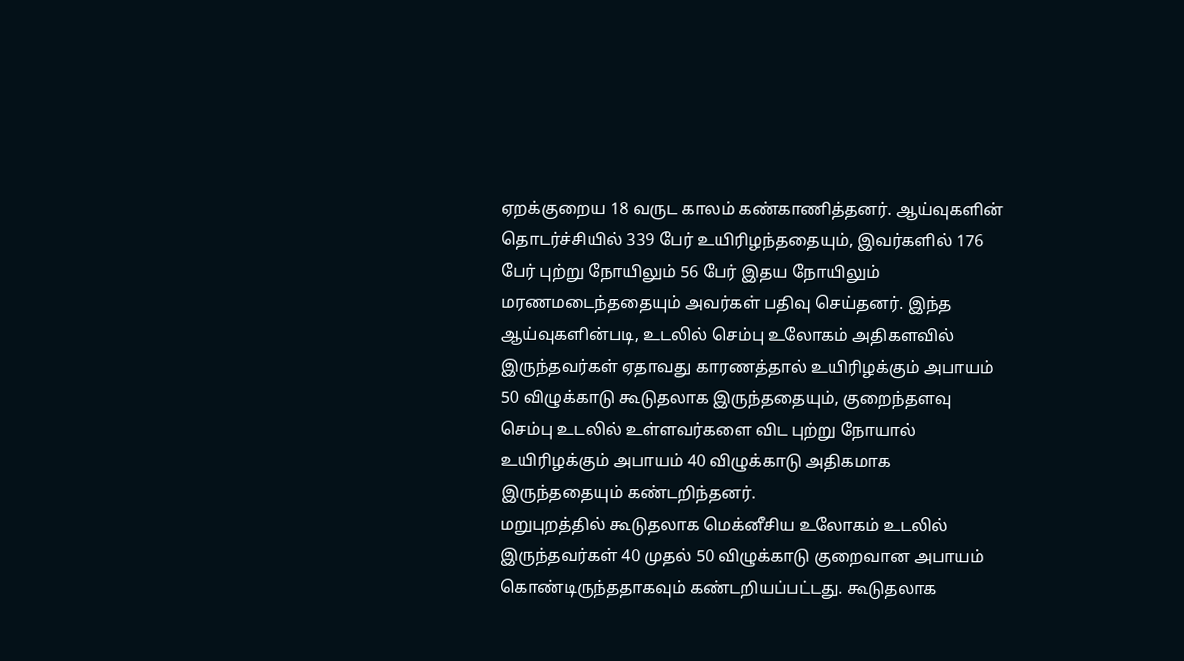ஏறக்குறைய 18 வருட காலம் கண்காணித்தனர். ஆய்வுகளின் தொடர்ச்சியில் 339 பேர் உயிரிழந்ததையும், இவர்களில் 176 பேர் புற்று நோயிலும் 56 பேர் இதய நோயிலும் மரணமடைந்ததையும் அவர்கள் பதிவு செய்தனர். இந்த ஆய்வுகளின்படி, உடலில் செம்பு உலோகம் அதிகளவில் இருந்தவர்கள் ஏதாவது காரணத்தால் உயிரிழக்கும் அபாயம் 50 விழுக்காடு கூடுதலாக இருந்ததையும், குறைந்தளவு செம்பு உடலில் உள்ளவர்களை விட புற்று நோயால் உயிரிழக்கும் அபாயம் 40 விழுக்காடு அதிகமாக இருந்ததையும் கண்டறிந்தனர்.
மறுபுறத்தில் கூடுதலாக மெக்னீசிய உலோகம் உடலில் இருந்தவர்கள் 40 முதல் 50 விழுக்காடு குறைவான அபாயம் கொண்டிருந்ததாகவும் கண்டறியப்பட்டது. கூடுதலாக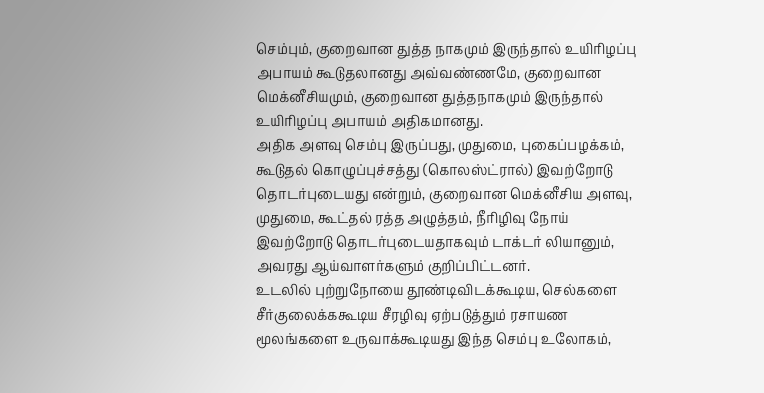செம்பும், குறைவான துத்த நாகமும் இருந்தால் உயிரிழப்பு அபாயம் கூடுதலானது அவ்வண்ணமே, குறைவான மெக்னீசியமும், குறைவான துத்தநாகமும் இருந்தால் உயிரிழப்பு அபாயம் அதிகமானது.
அதிக அளவு செம்பு இருப்பது, முதுமை, புகைப்பழக்கம், கூடுதல் கொழுப்புச்சத்து (கொலஸ்ட்ரால்) இவற்றோடு தொடர்புடையது என்றும், குறைவான மெக்னீசிய அளவு, முதுமை, கூட்தல் ரத்த அழுத்தம், நீரிழிவு நோய் இவற்றோடு தொடர்புடையதாகவும் டாக்டர் லியானும், அவரது ஆய்வாளர்களும் குறிப்பிட்டனர்.
உடலில் புற்றுநோயை தூண்டிவிடக்கூடிய, செல்களை சீர்குலைக்ககூடிய சீரழிவு ஏற்படுத்தும் ரசாயண மூலங்களை உருவாக்கூடியது இந்த செம்பு உலோகம்,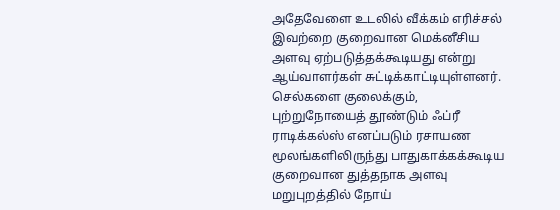அதேவேளை உடலில் வீக்கம் எரிச்சல் இவற்றை குறைவான மெக்னீசிய அளவு ஏற்படுத்தக்கூடியது என்று ஆய்வாளர்கள் சுட்டிக்காட்டியுள்ளனர்.
செல்களை குலைக்கும், புற்றுநோயைத் தூண்டும் ஃப்ரீ ராடிக்கல்ஸ் எனப்படும் ரசாயண மூலங்களிலிருந்து பாதுகாக்கக்கூடிய குறைவான துத்தநாக அளவு மறுபுறத்தில் நோய்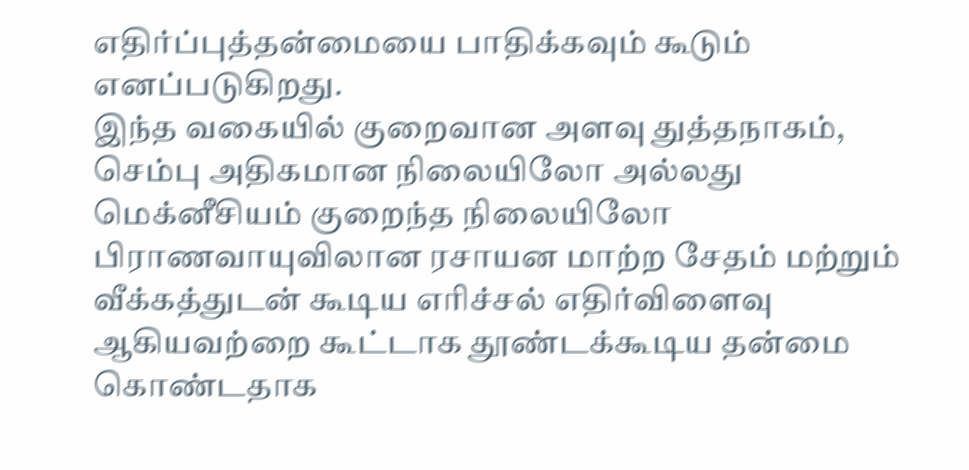எதிர்ப்புத்தன்மையை பாதிக்கவும் கூடும் எனப்படுகிறது.
இந்த வகையில் குறைவான அளவு துத்தநாகம், செம்பு அதிகமான நிலையிலோ அல்லது மெக்னீசியம் குறைந்த நிலையிலோ பிராணவாயுவிலான ரசாயன மாற்ற சேதம் மற்றும் வீக்கத்துடன் கூடிய எரிச்சல் எதிர்விளைவு ஆகியவற்றை கூட்டாக தூண்டக்கூடிய தன்மை கொண்டதாக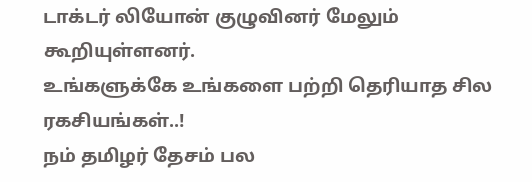டாக்டர் லியோன் குழுவினர் மேலும் கூறியுள்ளனர்.
உங்களுக்கே உங்களை பற்றி தெரியாத சில ரகசியங்கள்..!
நம் தமிழர் தேசம் பல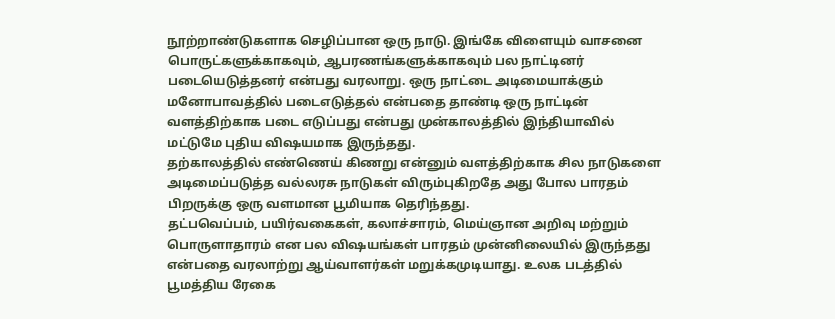நூற்றாண்டுகளாக செழிப்பான ஒரு நாடு. இங்கே விளையும் வாசனை பொருட்களுக்காகவும், ஆபரணங்களுக்காகவும் பல நாட்டினர் படையெடுத்தனர் என்பது வரலாறு. ஒரு நாட்டை அடிமையாக்கும் மனோபாவத்தில் படைஎடுத்தல் என்பதை தாண்டி ஒரு நாட்டின் வளத்திற்காக படை எடுப்பது என்பது முன்காலத்தில் இந்தியாவில் மட்டுமே புதிய விஷயமாக இருந்தது.
தற்காலத்தில் எண்ணெய் கிணறு என்னும் வளத்திற்காக சில நாடுகளை அடிமைப்படுத்த வல்லரசு நாடுகள் விரும்புகிறதே அது போல பாரதம் பிறருக்கு ஒரு வளமான பூமியாக தெரிந்தது.
தட்பவெப்பம், பயிர்வகைகள், கலாச்சாரம், மெய்ஞான அறிவு மற்றும் பொருளாதாரம் என பல விஷயங்கள் பாரதம் முன்னிலையில் இருந்தது என்பதை வரலாற்று ஆய்வாளர்கள் மறுக்கமுடியாது. உலக படத்தில் பூமத்திய ரேகை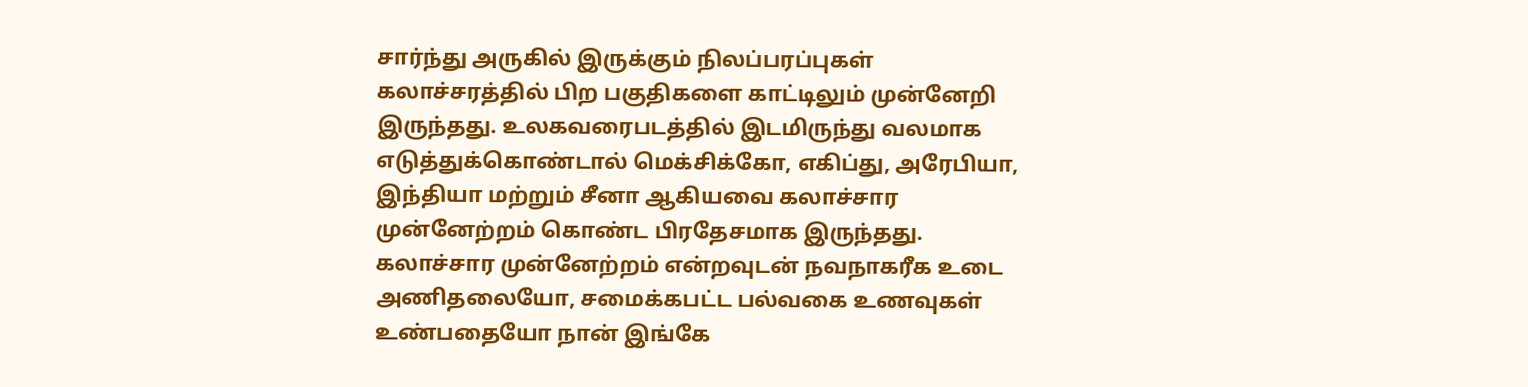சார்ந்து அருகில் இருக்கும் நிலப்பரப்புகள் கலாச்சரத்தில் பிற பகுதிகளை காட்டிலும் முன்னேறி இருந்தது. உலகவரைபடத்தில் இடமிருந்து வலமாக எடுத்துக்கொண்டால் மெக்சிக்கோ, எகிப்து, அரேபியா, இந்தியா மற்றும் சீனா ஆகியவை கலாச்சார முன்னேற்றம் கொண்ட பிரதேசமாக இருந்தது.
கலாச்சார முன்னேற்றம் என்றவுடன் நவநாகரீக உடை அணிதலையோ, சமைக்கபட்ட பல்வகை உணவுகள் உண்பதையோ நான் இங்கே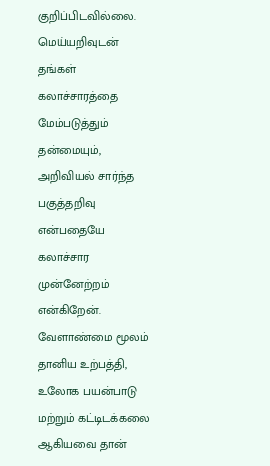குறிப்பிடவில்லை. மெய்யறிவுடன் தங்கள் கலாச்சாரத்தை மேம்படுத்தும் தன்மையும், அறிவியல் சார்ந்த பகுத்தறிவு என்பதையே கலாச்சார முன்னேற்றம் என்கிறேன். வேளாண்மை மூலம் தானிய உற்பத்தி, உலோக பயன்பாடு மற்றும் கட்டிடக்கலை ஆகியவை தான்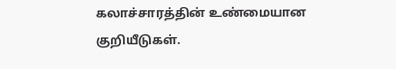கலாச்சாரத்தின் உண்மையான குறியீடுகள்.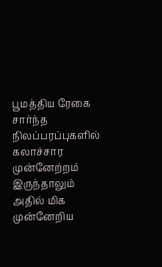பூமத்திய ரேகை சார்ந்த நிலப்பரப்புகளில் கலாச்சார முன்னேற்றம் இருந்தாலும் அதில் மிக முன்னேறிய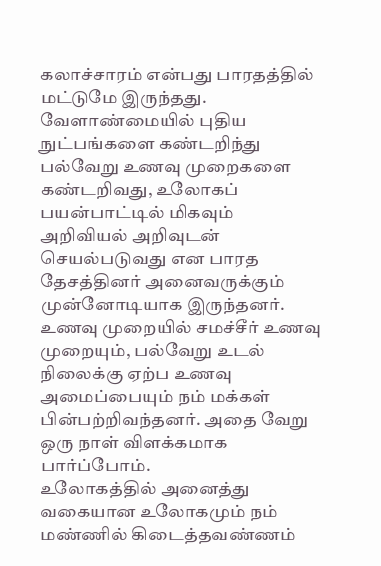கலாச்சாரம் என்பது பாரதத்தில் மட்டுமே இருந்தது. வேளாண்மையில் புதிய நுட்பங்களை கண்டறிந்து பல்வேறு உணவு முறைகளை கண்டறிவது, உலோகப் பயன்பாட்டில் மிகவும் அறிவியல் அறிவுடன் செயல்படுவது என பாரத தேசத்தினர் அனைவருக்கும் முன்னோடியாக இருந்தனர்.
உணவு முறையில் சமச்சீர் உணவு முறையும், பல்வேறு உடல் நிலைக்கு ஏற்ப உணவு அமைப்பையும் நம் மக்கள் பின்பற்றிவந்தனர். அதை வேறு ஒரு நாள் விளக்கமாக பார்ப்போம்.
உலோகத்தில் அனைத்து வகையான உலோகமும் நம் மண்ணில் கிடைத்தவண்ணம்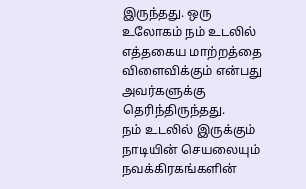இருந்தது. ஒரு உலோகம் நம் உடலில் எத்தகைய மாற்றத்தை விளைவிக்கும் என்பது அவர்களுக்கு தெரிந்திருந்தது.
நம் உடலில் இருக்கும் நாடியின் செயலையும் நவக்கிரகங்களின்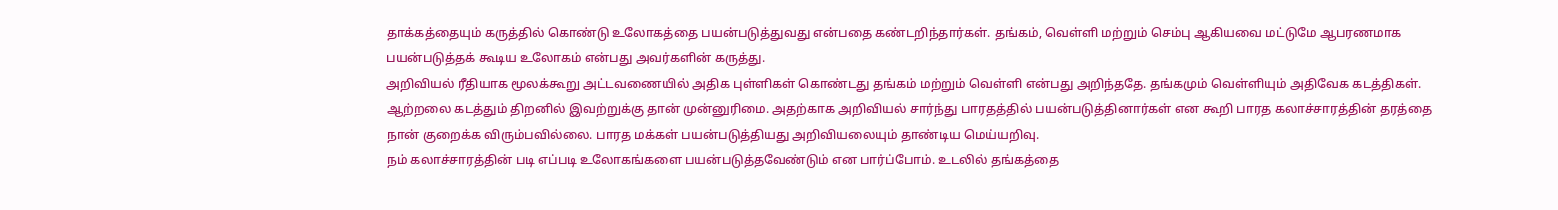தாக்கத்தையும் கருத்தில் கொண்டு உலோகத்தை பயன்படுத்துவது என்பதை கண்டறிந்தார்கள். தங்கம், வெள்ளி மற்றும் செம்பு ஆகியவை மட்டுமே ஆபரணமாக பயன்படுத்தக் கூடிய உலோகம் என்பது அவர்களின் கருத்து.
அறிவியல் ரீதியாக மூலக்கூறு அட்டவணையில் அதிக புள்ளிகள் கொண்டது தங்கம் மற்றும் வெள்ளி என்பது அறிந்ததே. தங்கமும் வெள்ளியும் அதிவேக கடத்திகள். ஆற்றலை கடத்தும் திறனில் இவற்றுக்கு தான் முன்னுரிமை. அதற்காக அறிவியல் சார்ந்து பாரதத்தில் பயன்படுத்தினார்கள் என கூறி பாரத கலாச்சாரத்தின் தரத்தை நான் குறைக்க விரும்பவில்லை. பாரத மக்கள் பயன்படுத்தியது அறிவியலையும் தாண்டிய மெய்யறிவு.
நம் கலாச்சாரத்தின் படி எப்படி உலோகங்களை பயன்படுத்தவேண்டும் என பார்ப்போம். உடலில் தங்கத்தை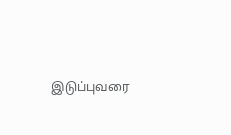இடுப்புவரை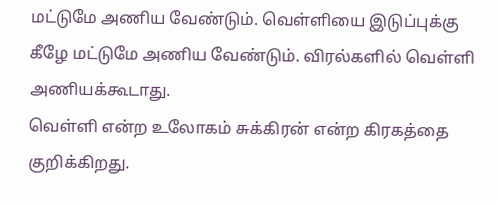மட்டுமே அணிய வேண்டும். வெள்ளியை இடுப்புக்கு கீழே மட்டுமே அணிய வேண்டும். விரல்களில் வெள்ளி அணியக்கூடாது.
வெள்ளி என்ற உலோகம் சுக்கிரன் என்ற கிரகத்தை குறிக்கிறது.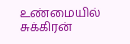உண்மையில் சுக்கிரன்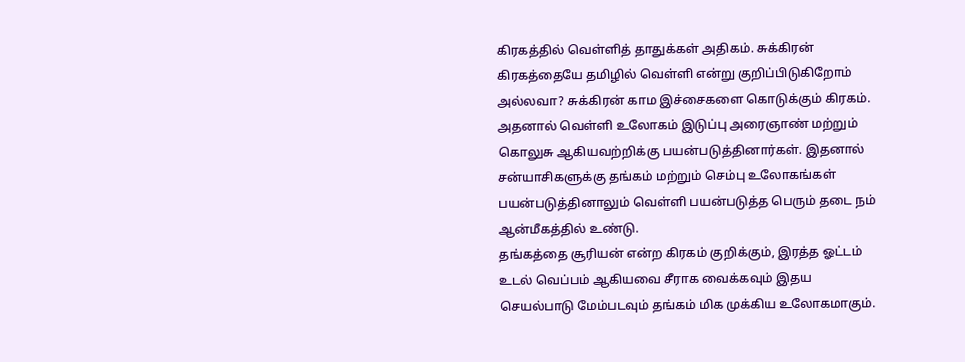கிரகத்தில் வெள்ளித் தாதுக்கள் அதிகம். சுக்கிரன் கிரகத்தையே தமிழில் வெள்ளி என்று குறிப்பிடுகிறோம் அல்லவா? சுக்கிரன் காம இச்சைகளை கொடுக்கும் கிரகம். அதனால் வெள்ளி உலோகம் இடுப்பு அரைஞாண் மற்றும் கொலுசு ஆகியவற்றிக்கு பயன்படுத்தினார்கள். இதனால் சன்யாசிகளுக்கு தங்கம் மற்றும் செம்பு உலோகங்கள் பயன்படுத்தினாலும் வெள்ளி பயன்படுத்த பெரும் தடை நம் ஆன்மீகத்தில் உண்டு.
தங்கத்தை சூரியன் என்ற கிரகம் குறிக்கும், இரத்த ஓட்டம் உடல் வெப்பம் ஆகியவை சீராக வைக்கவும் இதய செயல்பாடு மேம்படவும் தங்கம் மிக முக்கிய உலோகமாகும்.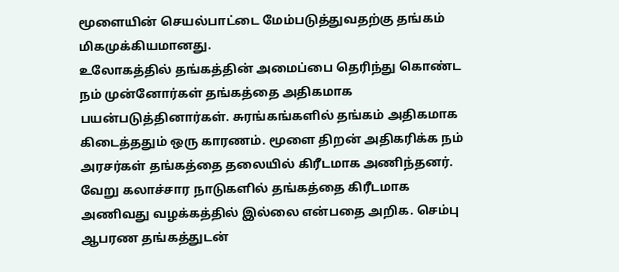மூளையின் செயல்பாட்டை மேம்படுத்துவதற்கு தங்கம் மிகமுக்கியமானது.
உலோகத்தில் தங்கத்தின் அமைப்பை தெரிந்து கொண்ட நம் முன்னோர்கள் தங்கத்தை அதிகமாக பயன்படுத்தினார்கள். சுரங்கங்களில் தங்கம் அதிகமாக கிடைத்ததும் ஒரு காரணம். மூளை திறன் அதிகரிக்க நம் அரசர்கள் தங்கத்தை தலையில் கிரீடமாக அணிந்தனர். வேறு கலாச்சார நாடுகளில் தங்கத்தை கிரீடமாக அணிவது வழக்கத்தில் இல்லை என்பதை அறிக. செம்பு ஆபரண தங்கத்துடன்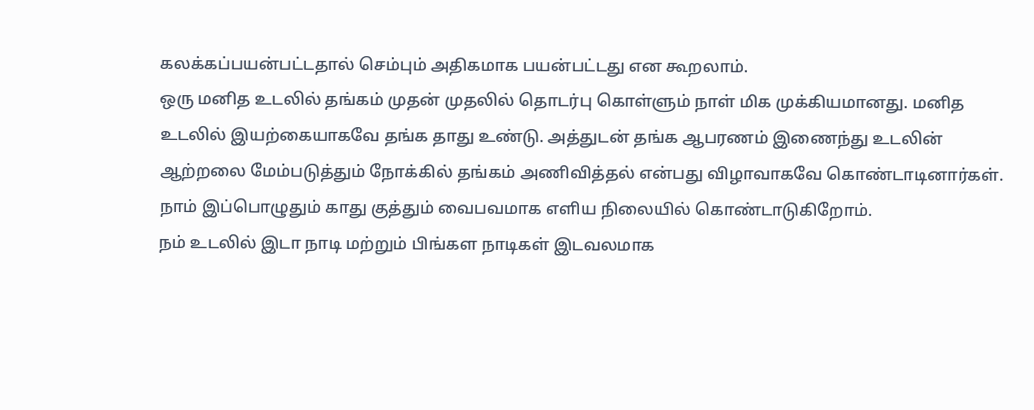கலக்கப்பயன்பட்டதால் செம்பும் அதிகமாக பயன்பட்டது என கூறலாம்.
ஒரு மனித உடலில் தங்கம் முதன் முதலில் தொடர்பு கொள்ளும் நாள் மிக முக்கியமானது. மனித உடலில் இயற்கையாகவே தங்க தாது உண்டு. அத்துடன் தங்க ஆபரணம் இணைந்து உடலின் ஆற்றலை மேம்படுத்தும் நோக்கில் தங்கம் அணிவித்தல் என்பது விழாவாகவே கொண்டாடினார்கள். நாம் இப்பொழுதும் காது குத்தும் வைபவமாக எளிய நிலையில் கொண்டாடுகிறோம்.
நம் உடலில் இடா நாடி மற்றும் பிங்கள நாடிகள் இடவலமாக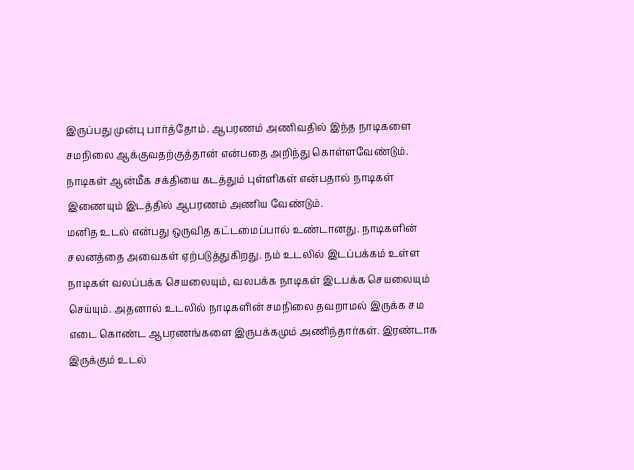இருப்பது முன்பு பார்த்தோம். ஆபரணம் அணிவதில் இந்த நாடிகளை சமநிலை ஆக்குவதற்குத்தான் என்பதை அறிந்து கொள்ளவேண்டும். நாடிகள் ஆன்மீக சக்தியை கடத்தும் புள்ளிகள் என்பதால் நாடிகள் இணையும் இடத்தில் ஆபரணம் அணிய வேண்டும்.
மனித உடல் என்பது ஒருவித கட்டமைப்பால் உண்டானது. நாடிகளின் சலனத்தை அவைகள் ஏற்படுத்துகிறது. நம் உடலில் இடப்பக்கம் உள்ள நாடிகள் வலப்பக்க செயலையும், வலபக்க நாடிகள் இடபக்க செயலையும் செய்யும். அதனால் உடலில் நாடிகளின் சமநிலை தவறாமல் இருக்க சம எடை கொண்ட ஆபரணங்களை இருபக்கமும் அணிந்தார்கள். இரண்டாக இருக்கும் உடல்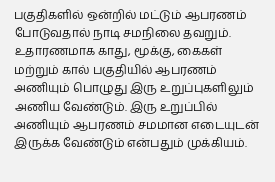பகுதிகளில் ஒன்றில் மட்டும் ஆபரணம் போடுவதால் நாடி சமநிலை தவறும். உதாரணமாக காது, மூக்கு, கைகள் மற்றும் கால் பகுதியில் ஆபரணம் அணியும் பொழுது இரு உறுப்புகளிலும் அணிய வேண்டும். இரு உறுப்பில் அணியும் ஆபரணம் சமமான எடையுடன் இருக்க வேண்டும் என்பதும் முக்கியம்.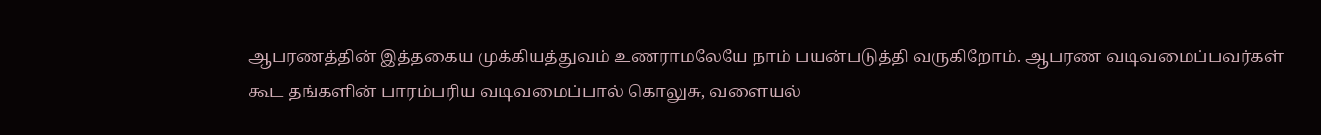ஆபரணத்தின் இத்தகைய முக்கியத்துவம் உணராமலேயே நாம் பயன்படுத்தி வருகிறோம். ஆபரண வடிவமைப்பவர்கள் கூட தங்களின் பாரம்பரிய வடிவமைப்பால் கொலுசு, வளையல்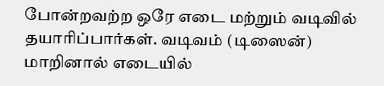போன்றவற்ற ஒரே எடை மற்றும் வடிவில் தயாரிப்பார்கள். வடிவம் (டிஸைன்) மாறினால் எடையில்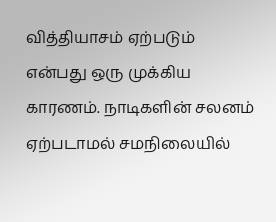வித்தியாசம் ஏற்படும் என்பது ஒரு முக்கிய காரணம். நாடிகளின் சலனம் ஏற்படாமல் சமநிலையில்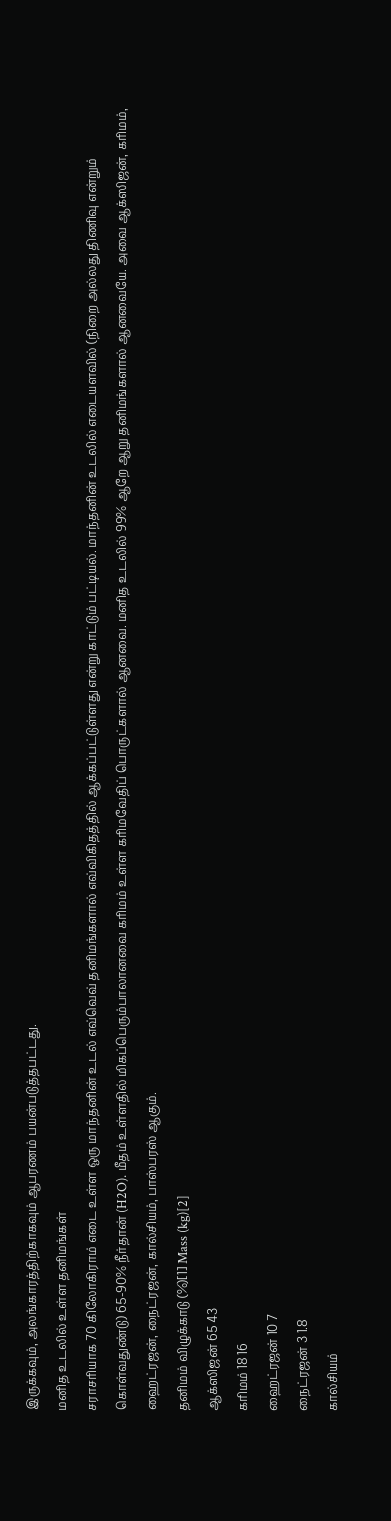இருக்கவும், அலங்காரத்திற்காகவும் ஆபரணம் பயன்படுத்தபட்டது.
மனித உடலில் உள்ள தனிமங்கள்
சராசரியாக 70 கிலோகிராம் எடை உள்ள ஒரு மாந்தனின் உடல் எவ்வெவ் தனிமங்களால் எவ்விகிதத்தில் ஆக்கப்பட்டுள்ளது என்று காட்டும் பட்டியல். மாந்தனின் உடலில் எடையளவில் (நிறை அல்லது திணிவு என்றும் கொள்வதுண்டு) 65-90% நீர்தான் (H2O). மீதம் உள்ளதில் மிகப்பெரும்பாலானவை கரிமம் உள்ள கரிமவேதிப் பொருட்களால் ஆனவை. மனித உடலில் 99% ஆறே ஆறு தனிமங்களால் ஆனவையே. அவை ஆக்ஸிஜன், கரிமம், ஹைட்ரஜன், நைட்ரஜன், கால்சியம், பாஸ்பரஸ் ஆகும்.
தனிமம் விழுக்காடு (%)[1] Mass (kg)[2]
ஆக்ஸிஜன் 65 43
கரிமம் 18 16
ஹைட்ரஜன் 10 7
நைட்ரஜன் 3 1.8
கால்சியம்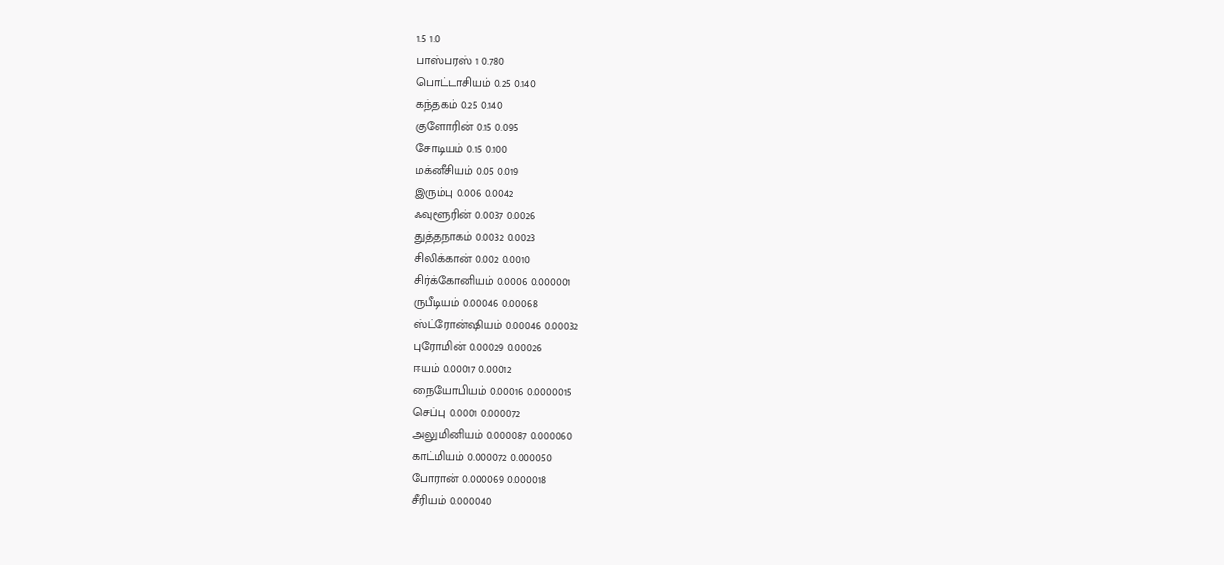1.5 1.0
பாஸ்பரஸ் 1 0.780
பொட்டாசியம் 0.25 0.140
கந்தகம் 0.25 0.140
குளோரின் 0.15 0.095
சோடியம் 0.15 0.100
மக்னீசியம் 0.05 0.019
இரும்பு 0.006 0.0042
ஃவுளூரின் 0.0037 0.0026
துத்தநாகம் 0.0032 0.0023
சிலிக்கான் 0.002 0.0010
சிர்க்கோனியம் 0.0006 0.000001
ருபீடியம் 0.00046 0.00068
ஸ்ட்ரோன்ஷியம் 0.00046 0.00032
புரோமின் 0.00029 0.00026
ஈயம் 0.00017 0.00012
நையோபியம் 0.00016 0.0000015
செப்பு 0.0001 0.000072
அலுமினியம் 0.000087 0.000060
காட்மியம் 0.000072 0.000050
போரான் 0.000069 0.000018
சீரியம் 0.000040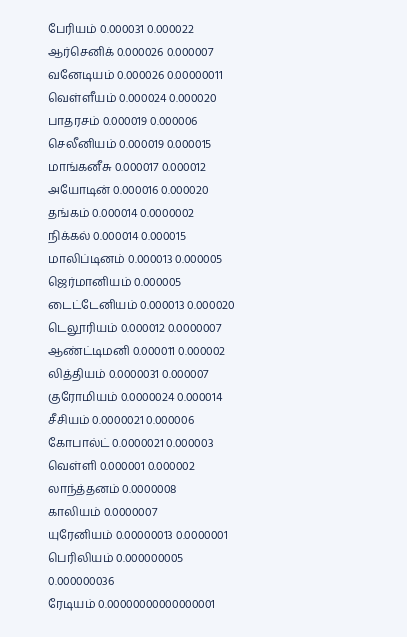பேரியம் 0.000031 0.000022
ஆர்செனிக் 0.000026 0.000007
வனேடியம் 0.000026 0.00000011
வெள்ளீயம் 0.000024 0.000020
பாதரசம் 0.000019 0.000006
செலீனியம் 0.000019 0.000015
மாங்கனீசு 0.000017 0.000012
அயோடின் 0.000016 0.000020
தங்கம் 0.000014 0.0000002
நிக்கல் 0.000014 0.000015
மாலிப்டினம் 0.000013 0.000005
ஜெர்மானியம் 0.000005
டைட்டேனியம் 0.000013 0.000020
டெலூரியம் 0.000012 0.0000007
ஆண்ட்டிமனி 0.000011 0.000002
லித்தியம் 0.0000031 0.000007
குரோமியம் 0.0000024 0.000014
சீசியம் 0.0000021 0.000006
கோபால்ட் 0.0000021 0.000003
வெள்ளி 0.000001 0.000002
லாந்த்தனம் 0.0000008
காலியம் 0.0000007
யுரேனியம் 0.00000013 0.0000001
பெரிலியம் 0.000000005 0.000000036
ரேடியம் 0.00000000000000001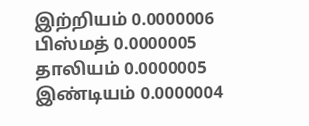இற்றியம் 0.0000006
பிஸ்மத் 0.0000005
தாலியம் 0.0000005
இண்டியம் 0.0000004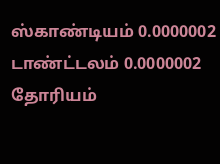ஸ்காண்டியம் 0.0000002
டாண்ட்டலம் 0.0000002
தோரியம்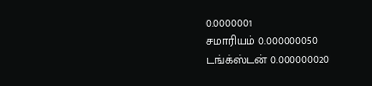0.0000001
சமாரியம் 0.000000050
டங்க்ஸ்டன் 0.000000020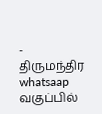- திருமந்திர whatsaap வகுப்பில்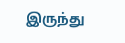இருந்து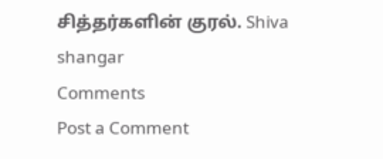சித்தர்களின் குரல். Shiva shangar
Comments
Post a Comment